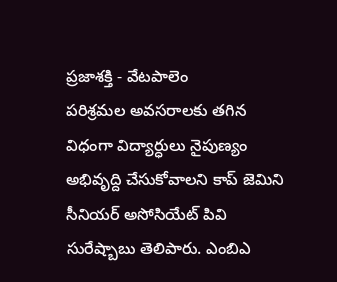ప్రజాశక్తి - వేటపాలెం
పరిశ్రమల అవసరాలకు తగిన విధంగా విద్యార్ధులు నైపుణ్యం అభివృద్ది చేసుకోవాలని కాప్ జెమిని సీనియర్ అసోసియేట్ పివి సురేష్బాబు తెలిపారు. ఎంబిఎ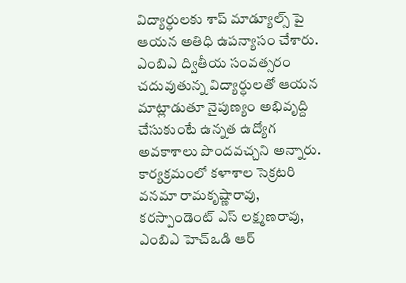విద్యార్ధులకు శాప్ మాడ్యూల్స్ పై ఆయన అతిధి ఉపన్యాసం చేశారు. ఎంబిఎ ద్వితీయ సంవత్సరం చదువుతున్న విద్యార్ధులతో ఆయన మాట్లాడుతూ నైపుణ్యం అభివృద్ది చేసుకుంటే ఉన్నత ఉద్యోగ అవకాశాలు పొందవచ్చని అన్నారు. కార్యక్రమంలో కళాశాల సెక్రటరి వనమా రామకృష్ణారావు, కరస్పాండెంట్ ఎస్ లక్ష్మణరావు, ఎంబిఎ హెచ్ఒడి ఆర్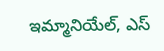ఇమ్మానియేల్, ఎస్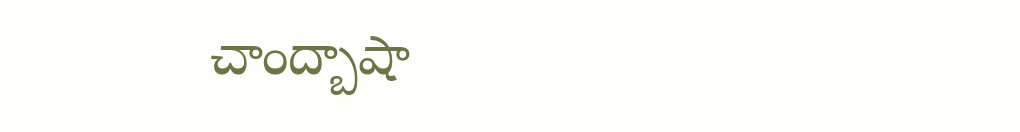చాంద్బాషా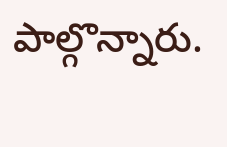పాల్గొన్నారు.